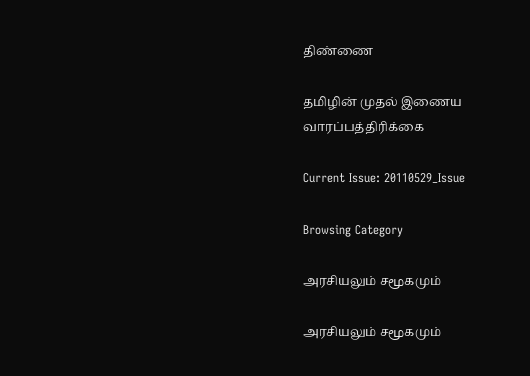திண்ணை

தமிழின் முதல் இணைய வாரப்பத்திரிக்கை

Current Issue: 20110529_Issue

Browsing Category

அரசியலும் சமூகமும்

அரசியலும் சமூகமும்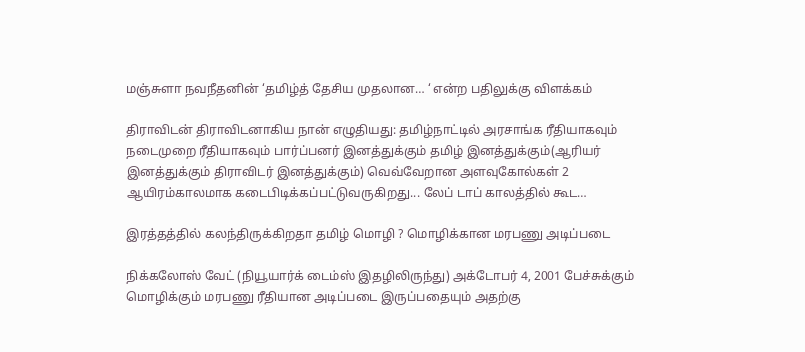மஞ்சுளா நவநீதனின் ‘தமிழ்த் தேசிய முதலான… ‘ என்ற பதிலுக்கு விளக்கம்

திராவிடன் திராவிடனாகிய நான் எழுதியது: தமிழ்நாட்டில் அரசாங்க ரீதியாகவும் நடைமுறை ரீதியாகவும் பார்ப்பனர் இனத்துக்கும் தமிழ் இனத்துக்கும்(ஆரியர் இனத்துக்கும் திராவிடர் இனத்துக்கும்) வெவ்வேறான அளவுகோல்கள் 2 ஆயிரம்காலமாக கடைபிடிக்கப்பட்டுவருகிறது... லேப் டாப் காலத்தில் கூட…

இரத்தத்தில் கலந்திருக்கிறதா தமிழ் மொழி ? மொழிக்கான மரபணு அடிப்படை

நிக்கலோஸ் வேட் (நியூயார்க் டைம்ஸ் இதழிலிருந்து) அக்டோபர் 4, 2001 பேச்சுக்கும் மொழிக்கும் மரபணு ரீதியான அடிப்படை இருப்பதையும் அதற்கு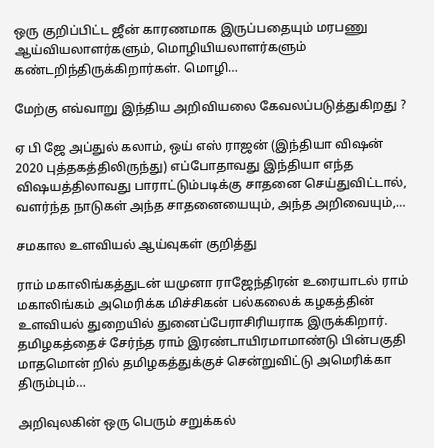ஒரு குறிப்பிட்ட ஜீன் காரணமாக இருப்பதையும் மரபணு ஆய்வியலாளர்களும், மொழியியலாளர்களும் கண்டறிந்திருக்கிறார்கள். மொழி…

மேற்கு எவ்வாறு இந்திய அறிவியலை கேவலப்படுத்துகிறது ?

ஏ பி ஜே அப்துல் கலாம், ஒய் எஸ் ராஜன் (இந்தியா விஷன் 2020 புத்தகத்திலிருந்து) எப்போதாவது இந்தியா எந்த விஷயத்திலாவது பாராட்டும்படிக்கு சாதனை செய்துவிட்டால், வளர்ந்த நாடுகள் அந்த சாதனையையும், அந்த அறிவையும்,…

சமகால உளவியல் ஆய்வுகள் குறித்து

ராம் மகாலிங்கத்துடன் யமுனா ராஜேந்திரன் உரையாடல் ராம் மகாலிங்கம் அமெரிக்க மிச்சிகன் பல்கலைக் கழகத்தின் உளவியல் துறையில் துனைப்பேராசிரியராக இருக்கிறார். தமிழகத்தைச் சேர்ந்த ராம் இரண்டாயிரமாமாண்டு பின்பகுதி மாதமொன் றில் தமிழகத்துக்குச் சென்றுவிட்டு அமெரிக்கா திரும்பும்…

அறிவுலகின் ஒரு பெரும் சறுக்கல்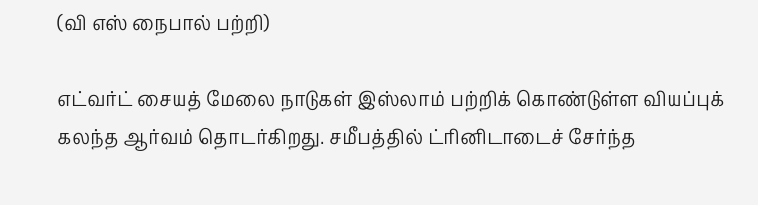(வி எஸ் நைபால் பற்றி)

எட்வர்ட் சையத் மேலை நாடுகள் இஸ்லாம் பற்றிக் கொண்டுள்ள வியப்புக் கலந்த ஆர்வம் தொடர்கிறது. சமீபத்தில் ட்ரினிடாடைச் சேர்ந்த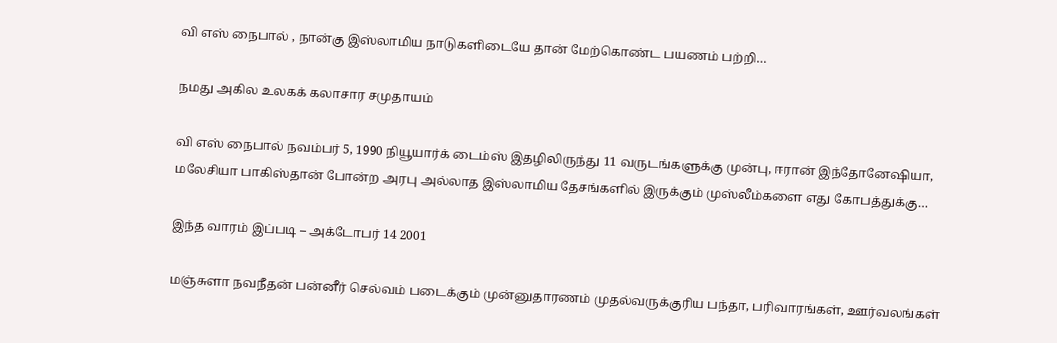வி எஸ் நைபால் , நான்கு இஸ்லாமிய நாடுகளிடையே தான் மேற்கொண்ட பயணம் பற்றி…

நமது அகில உலகக் கலாசார சமுதாயம்

வி எஸ் நைபால் நவம்பர் 5, 1990 நியூயார்க் டைம்ஸ் இதழிலிருந்து 11 வருடங்களுக்கு முன்பு, ஈரான் இந்தோனேஷியா, மலேசியா பாகிஸ்தான் போன்ற அரபு அல்லாத இஸ்லாமிய தேசங்களில் இருக்கும் முஸ்லீம்களை எது கோபத்துக்கு…

இந்த வாரம் இப்படி – அக்டோபர் 14 2001

மஞ்சுளா நவநீதன் பன்னீர் செல்வம் படைக்கும் முன்னுதாரணம் முதல்வருக்குரிய பந்தா, பரிவாரங்கள், ஊர்வலங்கள்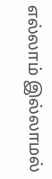எல்லாம் இல்லாமல்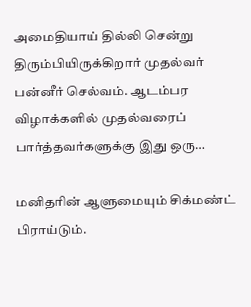அமைதியாய் தில்லி சென்று திரும்பியிருக்கிறார் முதல்வர் பன்னீர் செல்வம். ஆடம்பர விழாக்களில் முதல்வரைப் பார்த்தவர்களுக்கு இது ஒரு…

மனிதாின் ஆளுமையும் சிக்மண்ட் பிராய்டும்.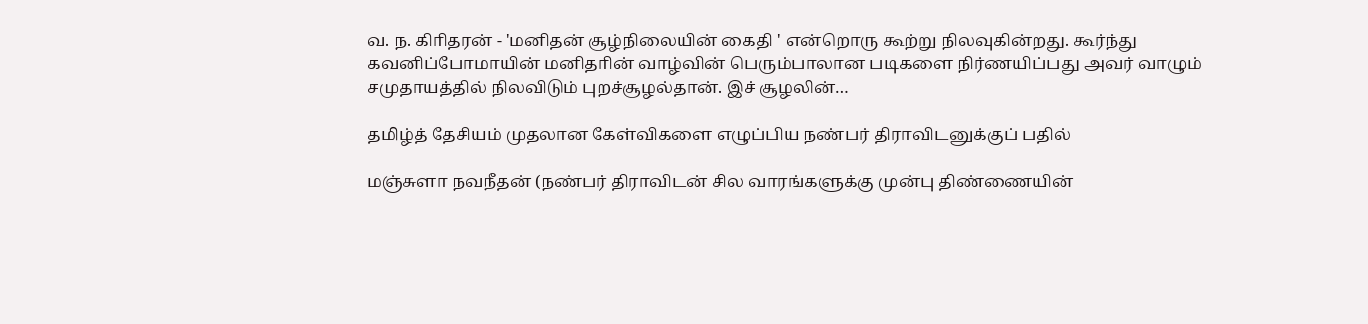வ. ந. கிாிதரன் - 'மனிதன் சூழ்நிலையின் கைதி ' என்றொரு கூற்று நிலவுகின்றது. கூர்ந்து கவனிப்போமாயின் மனிதாின் வாழ்வின் பெரும்பாலான படிகளை நிர்ணயிப்பது அவர் வாழும் சமுதாயத்தில் நிலவிடும் புறச்சூழல்தான். இச் சூழலின்…

தமிழ்த் தேசியம் முதலான கேள்விகளை எழுப்பிய நண்பர் திராவிடனுக்குப் பதில்

மஞ்சுளா நவநீதன் (நண்பர் திராவிடன் சில வாரங்களுக்கு முன்பு திண்ணையின்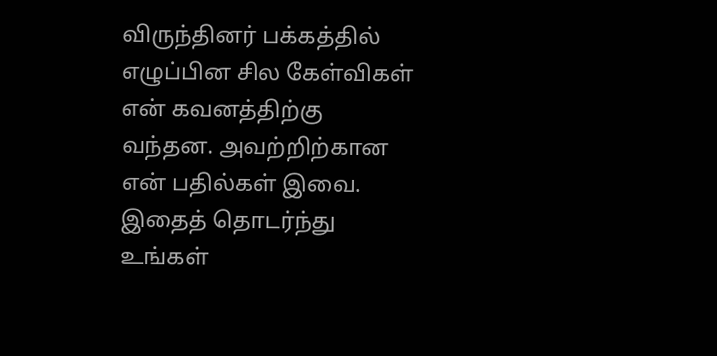விருந்தினர் பக்கத்தில் எழுப்பின சில கேள்விகள் என் கவனத்திற்கு வந்தன. அவற்றிற்கான என் பதில்கள் இவை. இதைத் தொடர்ந்து உங்கள்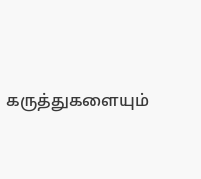கருத்துகளையும்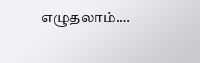எழுதலாம்.…